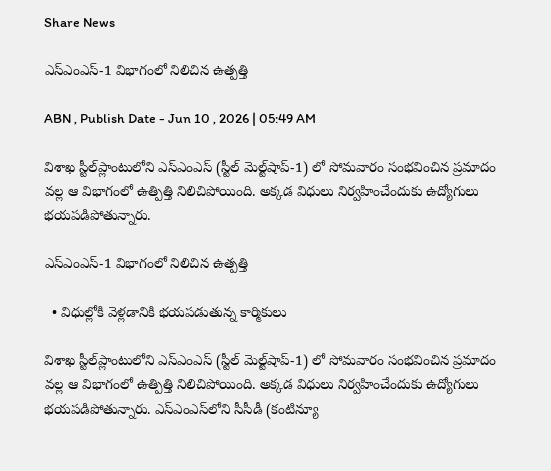Share News

ఎస్‌ఎంఎస్‌-1 విభాగంలో నిలిచిన ఉత్పత్తి

ABN , Publish Date - Jun 10 , 2026 | 05:49 AM

విశాఖ స్టీల్‌ప్లాంటులోని ఎస్‌ఎంఎస్‌ (స్టీల్‌ మెల్ట్‌షాప్‌-1) లో సోమవారం సంభవించిన ప్రమాదం వల్ల ఆ విభాగంలో ఉత్పిత్తి నిలిచిపోయింది. అక్కడ విధులు నిర్వహించేందుకు ఉద్యోగులు భయపడిపోతున్నారు.

ఎస్‌ఎంఎస్‌-1 విభాగంలో నిలిచిన ఉత్పత్తి

  • విధుల్లోకి వెళ్లడానికి భయపడుతున్న కార్మికులు

విశాఖ స్టీల్‌ప్లాంటులోని ఎస్‌ఎంఎస్‌ (స్టీల్‌ మెల్ట్‌షాప్‌-1) లో సోమవారం సంభవించిన ప్రమాదం వల్ల ఆ విభాగంలో ఉత్పిత్తి నిలిచిపోయింది. అక్కడ విధులు నిర్వహించేందుకు ఉద్యోగులు భయపడిపోతున్నారు. ఎస్‌ఎంఎస్‌లోని సీసీడీ (కంటిన్యూ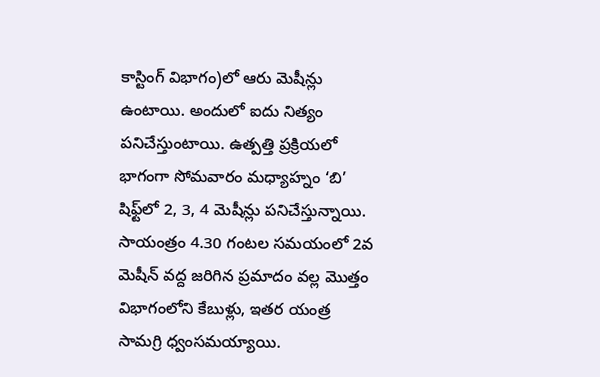కాస్టింగ్‌ విభాగం)లో ఆరు మెషీన్లు ఉంటాయి. అందులో ఐదు నిత్యం పనిచేస్తుంటాయి. ఉత్పత్తి ప్రక్రియలో భాగంగా సోమవారం మధ్యాహ్నం ‘బి’ షిఫ్ట్‌లో 2, 3, 4 మెషీన్లు పనిచేస్తున్నాయి. సాయంత్రం 4.30 గంటల సమయంలో 2వ మెషీన్‌ వద్ద జరిగిన ప్రమాదం వల్ల మొత్తం విభాగంలోని కేబుళ్లు, ఇతర యంత్ర సామగ్రి ధ్వంసమయ్యాయి.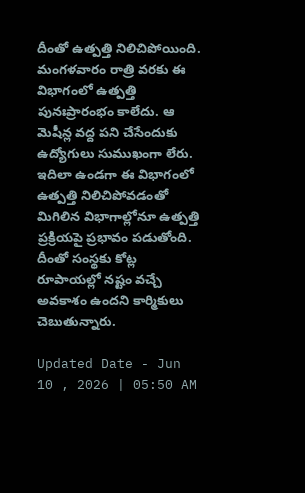దీంతో ఉత్పత్తి నిలిచిపోయింది. మంగళవారం రాత్రి వరకు ఈ విభాగంలో ఉత్పత్తి పునఃప్రారంభం కాలేదు. ఆ మెషీన్ల వద్ద పని చేసేందుకు ఉద్యోగులు సుముఖంగా లేరు. ఇదిలా ఉండగా ఈ విభాగంలో ఉత్పత్తి నిలిచిపోవడంతో మిగిలిన విభాగాల్లోనూ ఉత్పత్తి ప్రక్రియపై ప్రభావం పడుతోంది. దీంతో సంస్థకు కోట్ల రూపాయల్లో నష్టం వచ్చే అవకాశం ఉందని కార్మికులు చెబుతున్నారు.

Updated Date - Jun 10 , 2026 | 05:50 AM